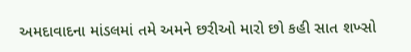અમદાવાદના માંડલમાં તમે અમને છરીઓ મારો છો કહી સાત શખ્સો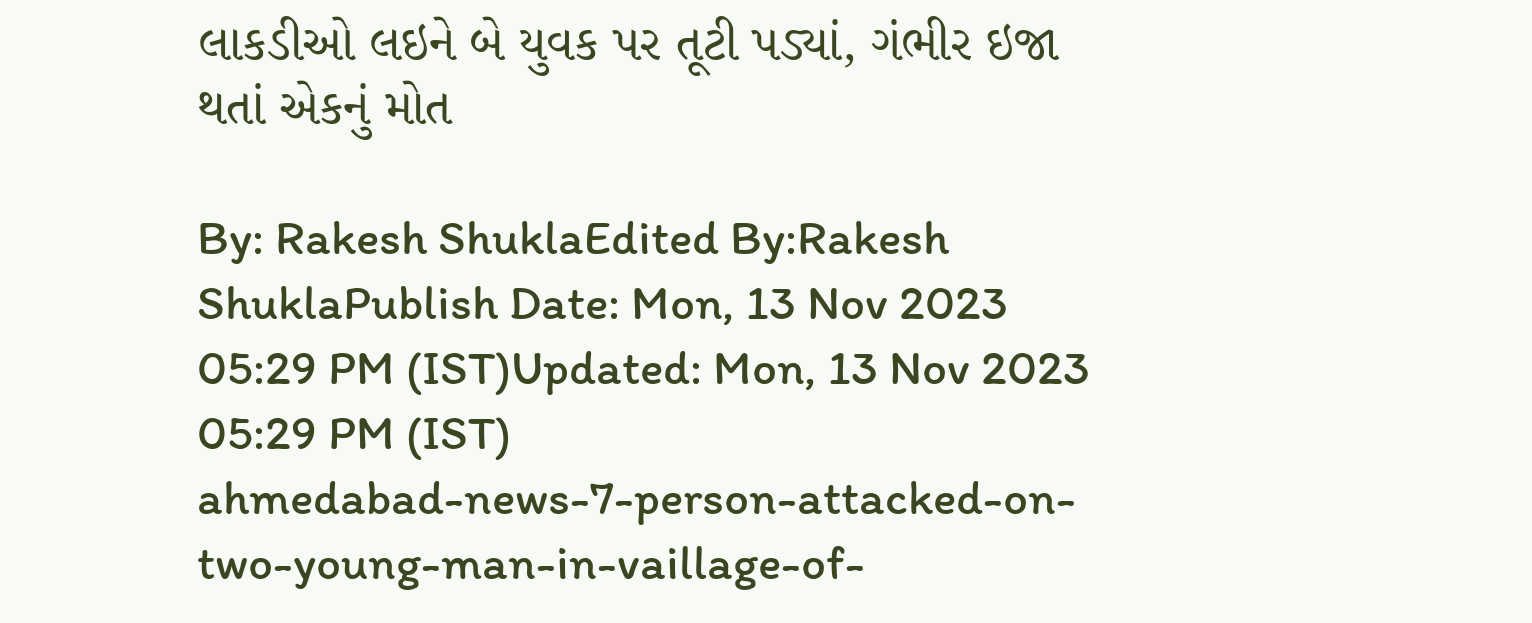લાકડીઓ લઇને બે યુવક પર તૂટી પડ્યાં, ગંભીર ઇજા થતાં એકનું મોત

By: Rakesh ShuklaEdited By:Rakesh ShuklaPublish Date: Mon, 13 Nov 2023 05:29 PM (IST)Updated: Mon, 13 Nov 2023 05:29 PM (IST)
ahmedabad-news-7-person-attacked-on-two-young-man-in-vaillage-of-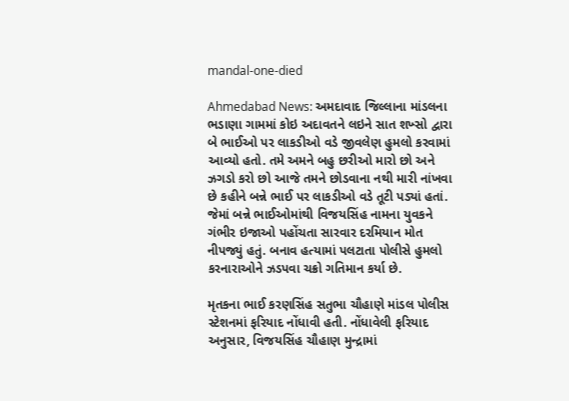mandal-one-died

Ahmedabad News: અમદાવાદ જિલ્લાના માંડલના ભડાણા ગામમાં કોઇ અદાવતને લઇને સાત શખ્સો દ્વારા બે ભાઈઓ પર લાકડીઓ વડે જીવલેણ હુમલો કરવામાં આવ્યો હતો. તમે અમને બહુ છરીઓ મારો છો અને ઝગડો કરો છો આજે તમને છોડવાના નથી મારી નાંખવા છે કહીને બન્ને ભાઈ પર લાકડીઓ વડે તૂટી પડ્યાં હતાં. જેમાં બન્ને ભાઈઓમાંથી વિજયસિંહ નામના યુવકને ગંભીર ઇજાઓ પહોંચતા સારવાર દરમિયાન મોત નીપજ્યું હતું. બનાવ હત્યામાં પલટાતા પોલીસે હુમલો કરનારાઓને ઝડપવા ચક્રો ગતિમાન કર્યા છે.

મૃતકના ભાઈ કરણસિંહ સતુભા ચૌહાણે માંડલ પોલીસ સ્ટેશનમાં ફરિયાદ નોંધાવી હતી. નોંધાવેલી ફરિયાદ અનુસાર, વિજયસિંહ ચૌહાણ મુન્દ્રામાં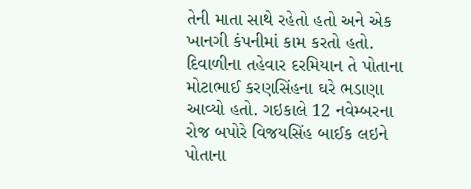તેની માતા સાથે રહેતો હતો અને એક ખાનગી કંપનીમાં કામ કરતો હતો. દિવાળીના તહેવાર દરમિયાન તે પોતાના મોટાભાઈ કરણસિંહના ઘરે ભડાણા આવ્યો હતો. ગઇકાલે 12 નવેમ્બરના રોજ બપોરે વિજયસિંહ બાઈક લઇને પોતાના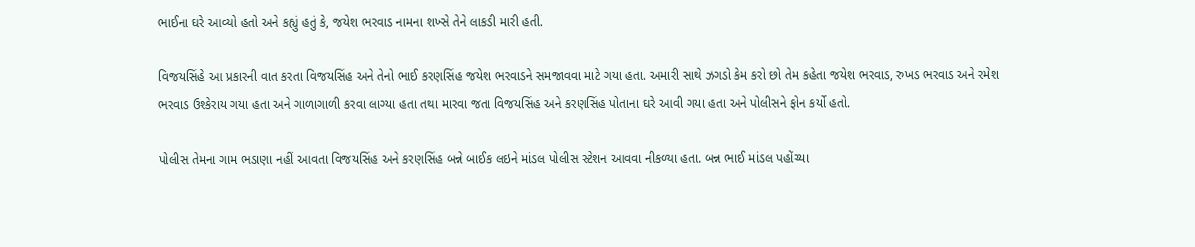ભાઈના ઘરે આવ્યો હતો અને કહ્યું હતું કે, જયેશ ભરવાડ નામના શખ્સે તેને લાકડી મારી હતી.

વિજયસિંહે આ પ્રકારની વાત કરતા વિજયસિંહ અને તેનો ભાઈ કરણસિંહ જયેશ ભરવાડને સમજાવવા માટે ગયા હતા. અમારી સાથે ઝગડો કેમ કરો છો તેમ કહેતા જયેશ ભરવાડ, રુખડ ભરવાડ અને રમેશ ભરવાડ ઉશ્કેરાય ગયા હતા અને ગાળાગાળી કરવા લાગ્યા હતા તથા મારવા જતા વિજયસિંહ અને કરણસિંહ પોતાના ઘરે આવી ગયા હતા અને પોલીસને ફોન કર્યો હતો.

પોલીસ તેમના ગામ ભડાણા નહીં આવતા વિજયસિંહ અને કરણસિંહ બન્ને બાઈક લઇને માંડલ પોલીસ સ્ટેશન આવવા નીકળ્યા હતા. બન્ન ભાઈ માંડલ પહોંચ્યા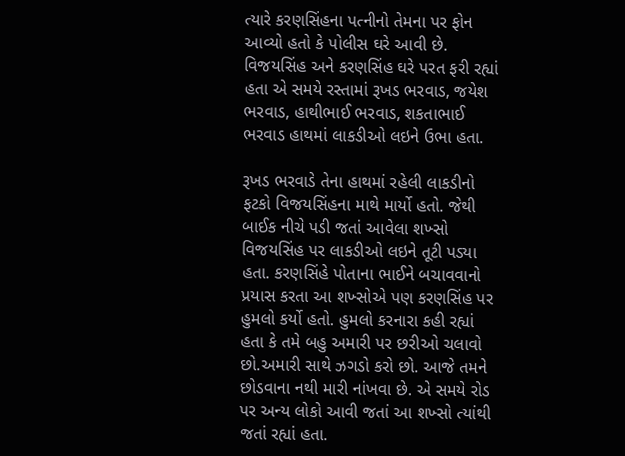ત્યારે કરણસિંહના પત્નીનો તેમના પર ફોન આવ્યો હતો કે પોલીસ ઘરે આવી છે. વિજયસિંહ અને કરણસિંહ ઘરે પરત ફરી રહ્યાં હતા એ સમયે રસ્તામાં રૂખડ ભરવાડ, જયેશ ભરવાડ, હાથીભાઈ ભરવાડ, શકતાભાઈ ભરવાડ હાથમાં લાકડીઓ લઇને ઉભા હતા.

રૂખડ ભરવાડે તેના હાથમાં રહેલી લાકડીનો ફટકો વિજયસિંહના માથે માર્યો હતો. જેથી બાઈક નીચે પડી જતાં આવેલા શખ્સો વિજયસિંહ પર લાકડીઓ લઇને તૂટી પડ્યા હતા. કરણસિંહે પોતાના ભાઈને બચાવવાનો પ્રયાસ કરતા આ શખ્સોએ પણ કરણસિંહ પર હુમલો કર્યો હતો. હુમલો કરનારા કહી રહ્યાં હતા કે તમે બહુ અમારી પર છરીઓ ચલાવો છો.અમારી સાથે ઝગડો કરો છો. આજે તમને છોડવાના નથી મારી નાંખવા છે. એ સમયે રોડ પર અન્ય લોકો આવી જતાં આ શખ્સો ત્યાંથી જતાં રહ્યાં હતા.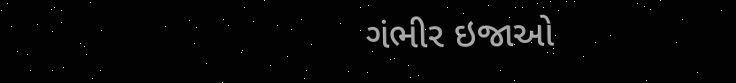ગંભીર ઇજાઓ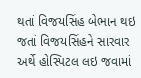થતાં વિજયસિંહ બેભાન થઇ જતાં વિજયસિંહને સારવાર અર્થે હોસ્પિટલ લઇ જવામાં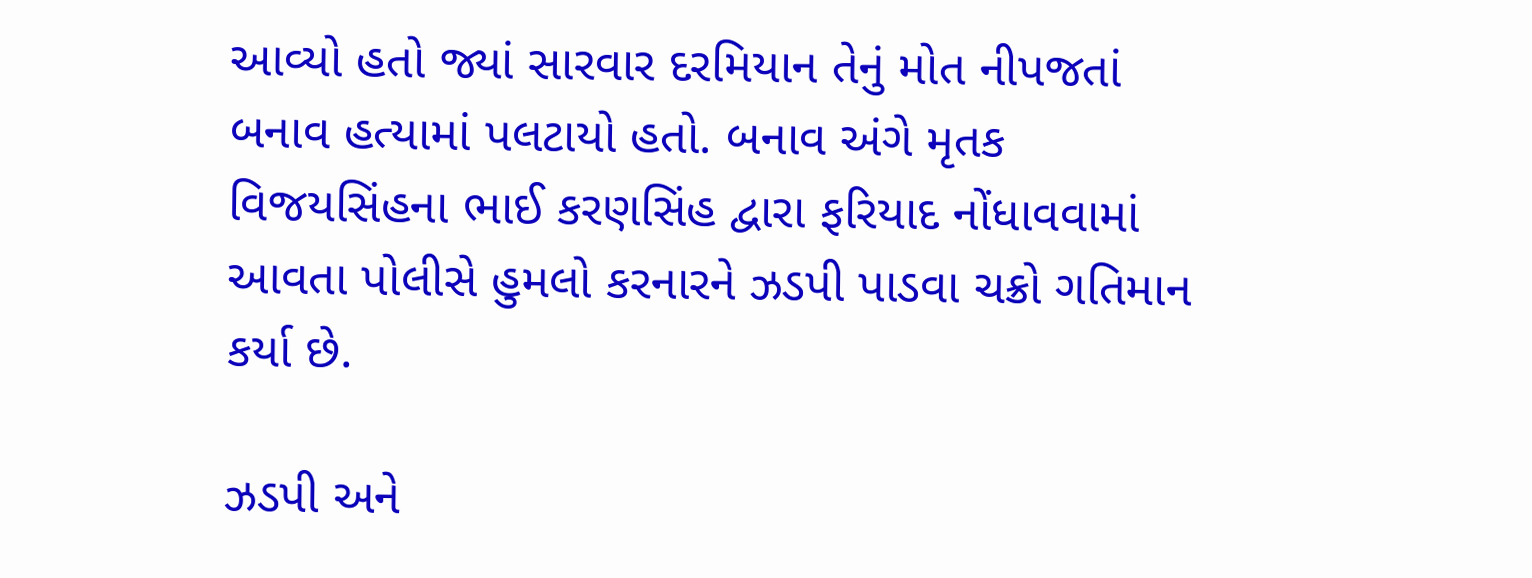આવ્યો હતો જ્યાં સારવાર દરમિયાન તેનું મોત નીપજતાં બનાવ હત્યામાં પલટાયો હતો. બનાવ અંગે મૃતક વિજયસિંહના ભાઈ કરણસિંહ દ્વારા ફરિયાદ નોંધાવવામાં આવતા પોલીસે હુમલો કરનારને ઝડપી પાડવા ચક્રો ગતિમાન કર્યા છે.

ઝડપી અને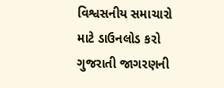વિશ્વસનીય સમાચારો માટે ડાઉનલોડ કરો ગુજરાતી જાગરણની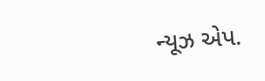ન્યૂઝ એપ.